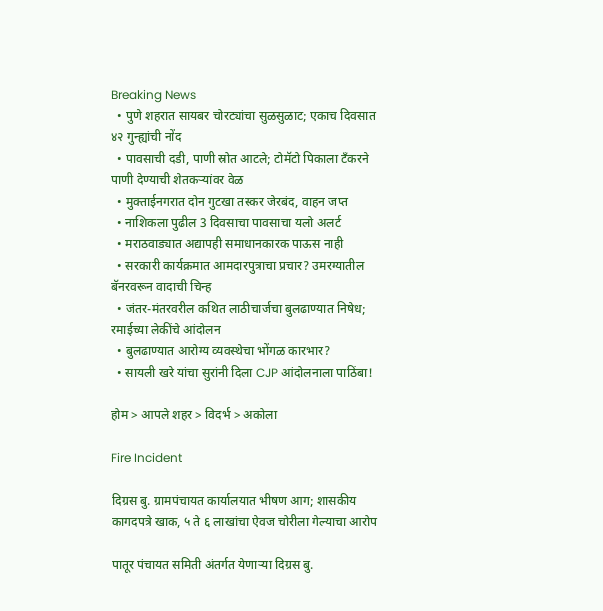Breaking News
  • पुणे शहरात सायबर चोरट्यांचा सुळसुळाट; एकाच दिवसात ४२ गुन्ह्यांची नोंद
  • पावसाची दडी, पाणी स्रोत आटले; टोमॅटो पिकाला टँकरने पाणी देण्याची शेतकऱ्यांवर वेळ
  • मुक्ताईनगरात दोन गुटखा तस्कर जेरबंद, वाहन जप्त
  • नाशिकला पुढील 3 दिवसाचा पावसाचा यलो अलर्ट
  • मराठवाड्यात अद्यापही समाधानकारक पाऊस नाही
  • सरकारी कार्यक्रमात आमदारपुत्राचा प्रचार? उमरग्यातील बॅनरवरून वादाची चिन्ह
  • जंतर-मंतरवरील कथित लाठीचार्जचा बुलढाण्यात निषेध; रमाईच्या लेकींचे आंदोलन
  • बुलढाण्यात आरोग्य व्यवस्थेचा भोंगळ कारभार?
  • सायली खरे यांचा सुरांनी दिला CJP आंदोलनाला पाठिंबा!

होम > आपले शहर > विदर्भ > अकोला

Fire Incident

दिग्रस बु. ग्रामपंचायत कार्यालयात भीषण आग; शासकीय कागदपत्रे खाक, ५ ते ६ लाखांचा ऐवज चोरीला गेल्याचा आरोप

पातूर पंचायत समिती अंतर्गत येणाऱ्या दिग्रस बु.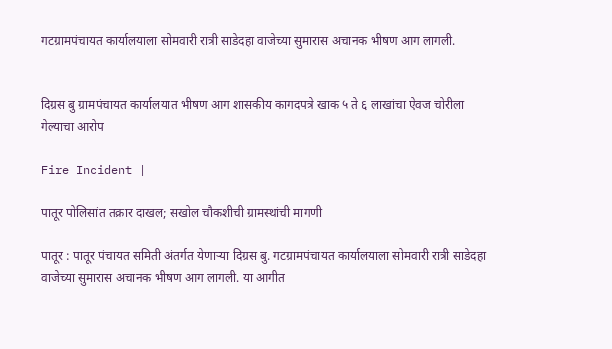गटग्रामपंचायत कार्यालयाला सोमवारी रात्री साडेदहा वाजेच्या सुमारास अचानक भीषण आग लागली.


दिग्रस बु ग्रामपंचायत कार्यालयात भीषण आग शासकीय कागदपत्रे खाक ५ ते ६ लाखांचा ऐवज चोरीला गेल्याचा आरोप

Fire Incident |

पातूर पोलिसांत तक्रार दाखल; सखोल चौकशीची ग्रामस्थांची मागणी

पातूर : पातूर पंचायत समिती अंतर्गत येणाऱ्या दिग्रस बु. गटग्रामपंचायत कार्यालयाला सोमवारी रात्री साडेदहा वाजेच्या सुमारास अचानक भीषण आग लागली. या आगीत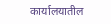कार्यालयातील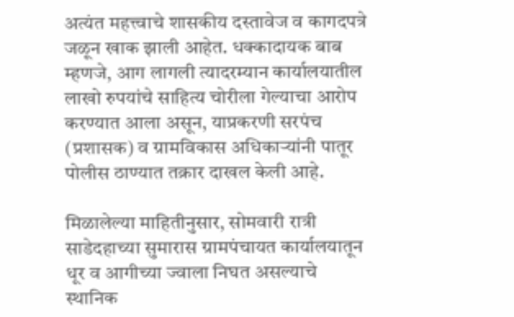अत्यंत महत्त्वाचे शासकीय दस्तावेज व कागदपत्रे जळून खाक झाली आहेत. धक्कादायक बाब म्हणजे, आग लागली त्यादरम्यान कार्यालयातील लाखो रुपयांचे साहित्य चोरीला गेल्याचा आरोप करण्यात आला असून, याप्रकरणी सरपंच (प्रशासक) व ग्रामविकास अधिकाऱ्यांनी पातूर पोलीस ठाण्यात तक्रार दाखल केली आहे.

मिळालेल्या माहितीनुसार, सोमवारी रात्री साडेदहाच्या सुमारास ग्रामपंचायत कार्यालयातून धूर व आगीच्या ज्वाला निघत असल्याचे स्थानिक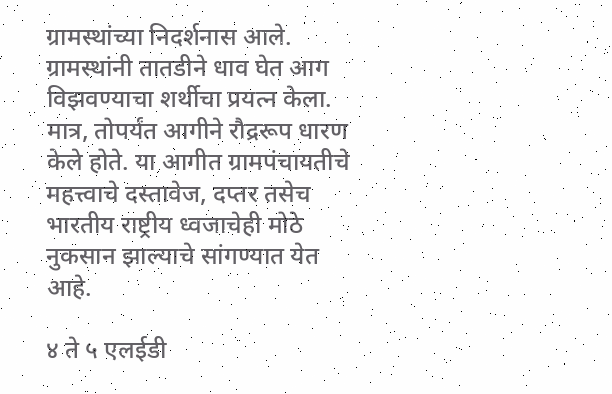ग्रामस्थांच्या निदर्शनास आले. ग्रामस्थांनी तातडीने धाव घेत आग विझवण्याचा शर्थीचा प्रयत्न केला. मात्र, तोपर्यंत आगीने रौद्ररूप धारण केले होते. या आगीत ग्रामपंचायतीचे महत्त्वाचे दस्तावेज, दप्तर तसेच भारतीय राष्ट्रीय ध्वजाचेही मोठे नुकसान झाल्याचे सांगण्यात येत आहे.

४ ते ५ एलईडी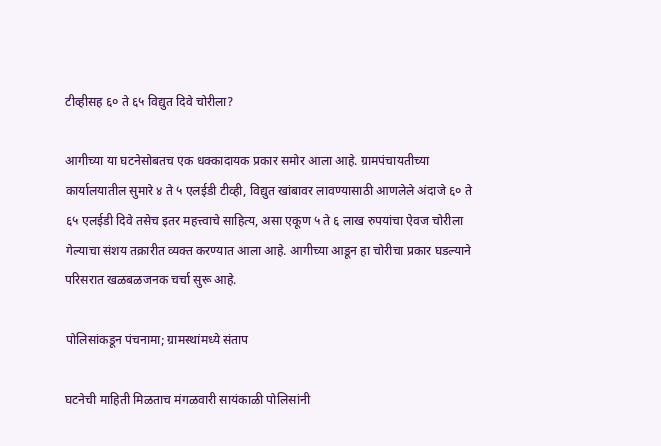टीव्हीसह ६० ते ६५ विद्युत दिवे चोरीला?

आगीच्या या घटनेसोबतच एक धक्कादायक प्रकार समोर आला आहे. ग्रामपंचायतीच्या कार्यालयातील सुमारे ४ ते ५ एलईडी टीव्ही, विद्युत खांबावर लावण्यासाठी आणलेले अंदाजे ६० ते ६५ एलईडी दिवे तसेच इतर महत्त्वाचे साहित्य, असा एकूण ५ ते ६ लाख रुपयांचा ऐवज चोरीला गेल्याचा संशय तक्रारीत व्यक्त करण्यात आला आहे. आगीच्या आडून हा चोरीचा प्रकार घडल्याने परिसरात खळबळजनक चर्चा सुरू आहे.

पोलिसांकडून पंचनामा; ग्रामस्थांमध्ये संताप

घटनेची माहिती मिळताच मंगळवारी सायंकाळी पोलिसांनी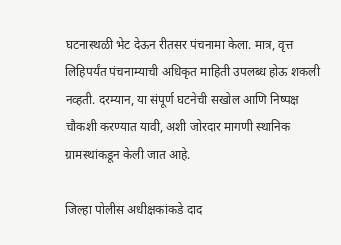घटनास्थळी भेट देऊन रीतसर पंचनामा केला. मात्र, वृत्त लिहिपर्यंत पंचनाम्याची अधिकृत माहिती उपलब्ध होऊ शकली नव्हती. दरम्यान, या संपूर्ण घटनेची सखोल आणि निष्पक्ष चौकशी करण्यात यावी, अशी जोरदार मागणी स्थानिक ग्रामस्थांकडून केली जात आहे.

जिल्हा पोलीस अधीक्षकांकडे दाद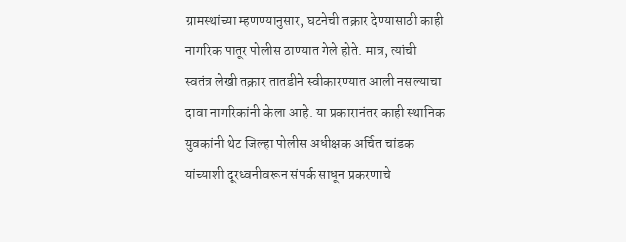ग्रामस्थांच्या म्हणण्यानुसार, घटनेची तक्रार देण्यासाठी काही नागरिक पातूर पोलीस ठाण्यात गेले होते. मात्र, त्यांची स्वतंत्र लेखी तक्रार तातडीने स्वीकारण्यात आली नसल्याचा दावा नागरिकांनी केला आहे. या प्रकारानंतर काही स्थानिक युवकांनी थेट जिल्हा पोलीस अधीक्षक अर्चित चांडक यांच्याशी दूरध्वनीवरून संपर्क साधून प्रकरणाचे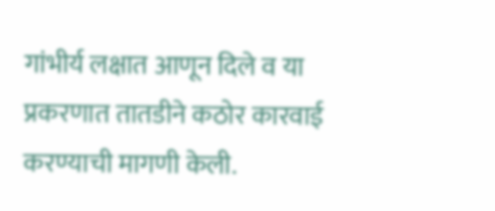गांभीर्य लक्षात आणून दिले व या प्रकरणात तातडीने कठोर कारवाई करण्याची मागणी केली.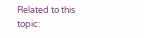Related to this topic: